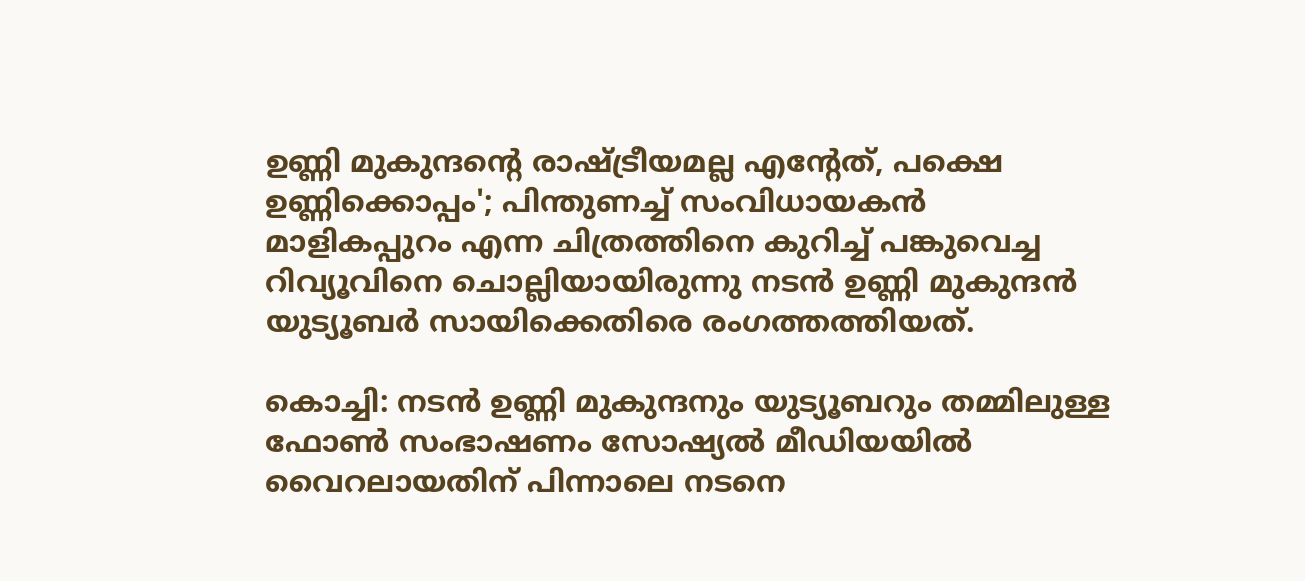ഉണ്ണി മുകുന്ദൻ്റെ രാഷ്ട്രീയമല്ല എൻ്റേത്, പക്ഷെ ഉണ്ണിക്കൊപ്പം'; പിന്തുണച്ച് സംവിധായകൻ
മാളികപ്പുറം എന്ന ചിത്രത്തിനെ കുറിച്ച് പങ്കുവെച്ച റിവ്യൂവിനെ ചൊല്ലിയായിരുന്നു നടൻ ഉണ്ണി മുകുന്ദൻ യുട്യൂബർ സായിക്കെതിരെ രംഗത്തത്തിയത്.

കൊച്ചി: നടൻ ഉണ്ണി മുകുന്ദനും യുട്യൂബറും തമ്മിലുള്ള ഫോൺ സംഭാഷണം സോഷ്യൽ മീഡിയയിൽ വൈറലായതിന് പിന്നാലെ നടനെ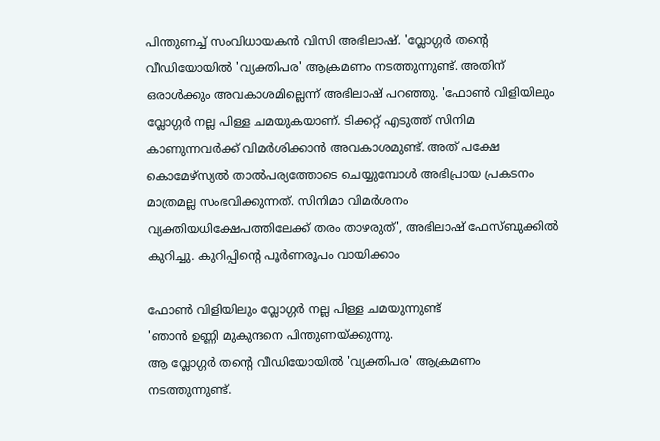പിന്തുണച്ച് സംവിധായകൻ വിസി അഭിലാഷ്. 'വ്ലോഗ്ഗർ തൻ്റെ വീഡിയോയിൽ 'വ്യക്തിപര' ആക്രമണം നടത്തുന്നുണ്ട്. അതിന് ഒരാൾക്കും അവകാശമില്ലെന്ന് അഭിലാഷ് പറഞ്ഞു. 'ഫോൺ വിളിയിലും വ്ലോഗ്ഗർ നല്ല പിള്ള ചമയുകയാണ്. ടിക്കറ്റ് എടുത്ത് സിനിമ കാണുന്നവർക്ക് വിമർശിക്കാൻ അവകാശമുണ്ട്. അത് പക്ഷേ കൊമേഴ്സ്യൽ താൽപര്യത്തോടെ ചെയ്യുമ്പോൾ അഭിപ്രായ പ്രകടനം മാത്രമല്ല സംഭവിക്കുന്നത്. സിനിമാ വിമർശനം വ്യക്തിയധിക്ഷേപത്തിലേക്ക് തരം താഴരുത്', അഭിലാഷ് ഫേസ്ബുക്കിൽ കുറിച്ചു. കുറിപ്പിന്റെ പൂർണരൂപം വായിക്കാം

ഫോൺ വിളിയിലും വ്ലോഗ്ഗർ നല്ല പിള്ള ചമയുന്നുണ്ട്
'ഞാൻ ഉണ്ണി മുകുന്ദനെ പിന്തുണയ്ക്കുന്നു.
ആ വ്ലോഗ്ഗർ തൻ്റെ വീഡിയോയിൽ 'വ്യക്തിപര' ആക്രമണം നടത്തുന്നുണ്ട്.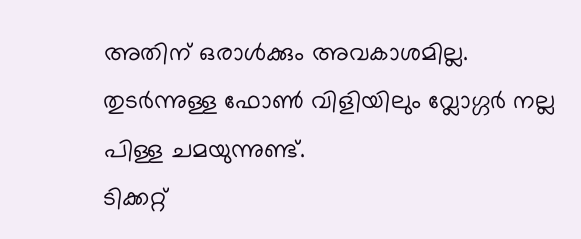അതിന് ഒരാൾക്കും അവകാശമില്ല. തുടർന്നുള്ള ഫോൺ വിളിയിലും വ്ലോഗ്ഗർ നല്ല പിള്ള ചമയുന്നുണ്ട്.
ടിക്കറ്റ്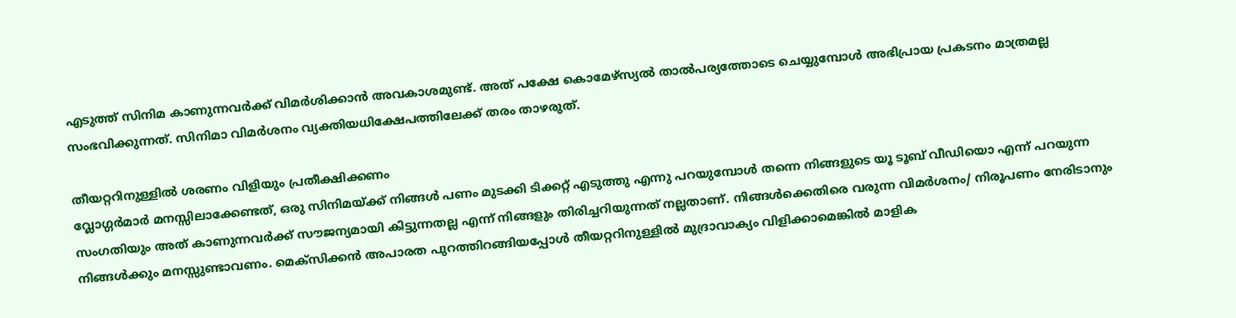എടുത്ത് സിനിമ കാണുന്നവർക്ക് വിമർശിക്കാൻ അവകാശമുണ്ട്. അത് പക്ഷേ കൊമേഴ്സ്യൽ താൽപര്യത്തോടെ ചെയ്യുമ്പോൾ അഭിപ്രായ പ്രകടനം മാത്രമല്ല സംഭവിക്കുന്നത്. സിനിമാ വിമർശനം വ്യക്തിയധിക്ഷേപത്തിലേക്ക് തരം താഴരുത്.

തീയറ്ററിനുള്ളിൽ ശരണം വിളിയും പ്രതീക്ഷിക്കണം
വ്ലോഗ്ഗർമാർ മനസ്സിലാക്കേണ്ടത്, ഒരു സിനിമയ്ക്ക് നിങ്ങൾ പണം മുടക്കി ടിക്കറ്റ് എടുത്തു എന്നു പറയുമ്പോൾ തന്നെ നിങ്ങളുടെ യൂ ടൂബ് വീഡിയൊ എന്ന് പറയുന്ന സംഗതിയും അത് കാണുന്നവർക്ക് സൗജന്യമായി കിട്ടുന്നതല്ല എന്ന് നിങ്ങളും തിരിച്ചറിയുന്നത് നല്ലതാണ്. നിങ്ങൾക്കെതിരെ വരുന്ന വിമർശനം/ നിരൂപണം നേരിടാനും നിങ്ങൾക്കും മനസ്സുണ്ടാവണം. മെക്സിക്കൻ അപാരത പുറത്തിറങ്ങിയപ്പോൾ തീയറ്ററിനുള്ളിൽ മുദ്രാവാക്യം വിളിക്കാമെങ്കിൽ മാളിക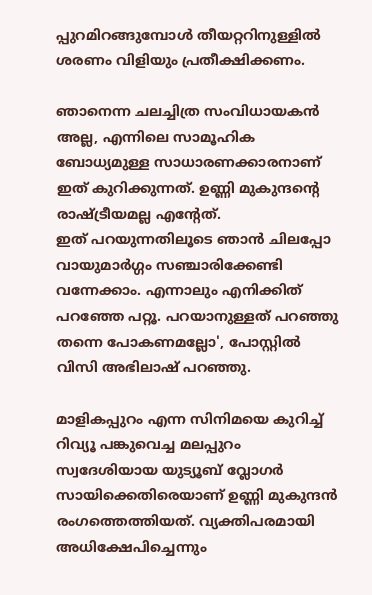പ്പുറമിറങ്ങുമ്പോൾ തീയറ്ററിനുള്ളിൽ ശരണം വിളിയും പ്രതീക്ഷിക്കണം.

ഞാനെന്ന ചലച്ചിത്ര സംവിധായകൻ അല്ല, എന്നിലെ സാമൂഹിക ബോധ്യമുള്ള സാധാരണക്കാരനാണ് ഇത് കുറിക്കുന്നത്. ഉണ്ണി മുകുന്ദൻ്റെ രാഷ്ട്രീയമല്ല എൻ്റേത്.
ഇത് പറയുന്നതിലൂടെ ഞാൻ ചിലപ്പോ വായുമാർഗ്ഗം സഞ്ചാരിക്കേണ്ടി വന്നേക്കാം. എന്നാലും എനിക്കിത് പറഞ്ഞേ പറ്റൂ. പറയാനുള്ളത് പറഞ്ഞു തന്നെ പോകണമല്ലോ', പോസ്റ്റിൽ വിസി അഭിലാഷ് പറഞ്ഞു.

മാളികപ്പുറം എന്ന സിനിമയെ കുറിച്ച് റിവ്യൂ പങ്കുവെച്ച മലപ്പുറം സ്വദേശിയായ യുട്യൂബ് വ്ലോഗർ സായിക്കെതിരെയാണ് ഉണ്ണി മുകുന്ദൻ രംഗത്തെത്തിയത്. വ്യക്തിപരമായി അധിക്ഷേപിച്ചെന്നും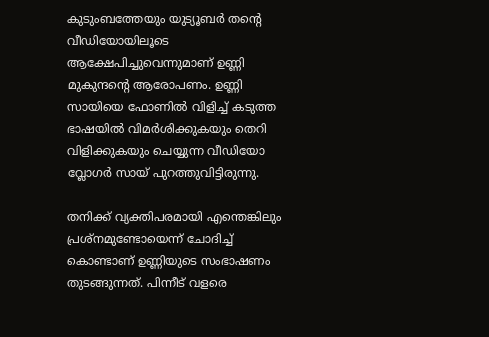കുടുംബത്തേയും യുട്യൂബർ തന്റെ വീഡിയോയിലൂടെ ആക്ഷേപിച്ചുവെന്നുമാണ് ഉണ്ണി മുകുന്ദന്റെ ആരോപണം. ഉണ്ണി സായിയെ ഫോണിൽ വിളിച്ച് കടുത്ത ഭാഷയിൽ വിമർശിക്കുകയും തെറി വിളിക്കുകയും ചെയ്യുന്ന വീഡിയോ വ്ലോഗർ സായ് പുറത്തുവിട്ടിരുന്നു.

തനിക്ക് വ്യക്തിപരമായി എന്തെങ്കിലും പ്രശ്നമുണ്ടോയെന്ന് ചോദിച്ച് കൊണ്ടാണ് ഉണ്ണിയുടെ സംഭാഷണം തുടങ്ങുന്നത്. പിന്നീട് വളരെ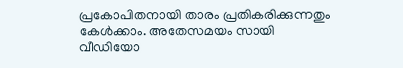പ്രകോപിതനായി താരം പ്രതികരിക്കുന്നതും കേൾക്കാം. അതേസമയം സായി വീഡിയോ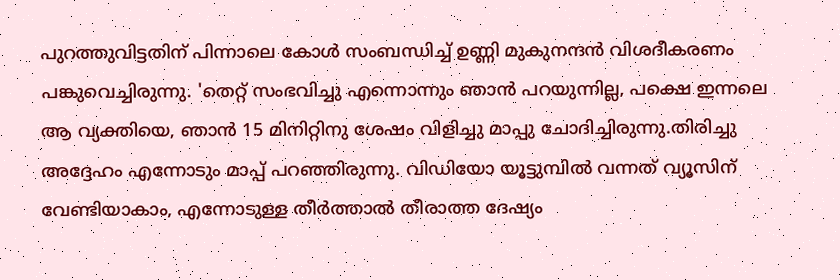പുറത്തുവിട്ടതിന് പിന്നാലെ കോൾ സംബന്ധിച്ച് ഉണ്ണി മുകുനന്ദൻ വിശദീകരണം പങ്കുവെച്ചിരുന്നു. 'തെറ്റ് സംഭവിച്ചു എന്നൊന്നും ഞാൻ പറയുന്നില്ല, പക്ഷെ ഇന്നലെ ആ വ്യക്തിയെ, ഞാൻ 15 മിനിറ്റിനു ശേഷം വിളിച്ചു മാപ്പു ചോദിച്ചിരുന്നു.തിരിച്ചു അദ്ദേഹം എന്നോടും മാപ്പ് പറഞ്ഞിരുന്നു. വിഡിയോ യൂട്ടുമ്പിൽ വന്നത് വ്യൂസിന് വേണ്ടിയാകാം, എന്നോടുള്ള തീർത്താൽ തീരാത്ത ദേഷ്യം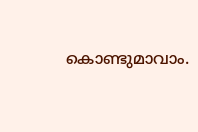കൊണ്ടുമാവാം.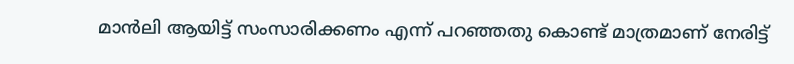മാൻലി ആയിട്ട് സംസാരിക്കണം എന്ന് പറഞ്ഞതു കൊണ്ട് മാത്രമാണ് നേരിട്ട്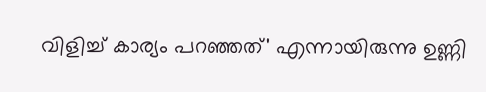വിളിച്ച് കാര്യം പറഞ്ഞത്' എന്നായിരുന്നു ഉണ്ണി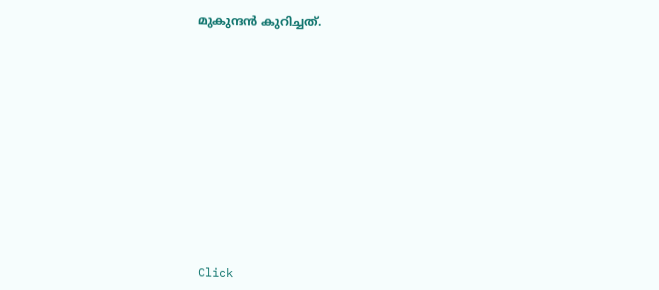മുകുന്ദൻ കുറിച്ചത്.












Click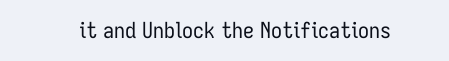it and Unblock the Notifications